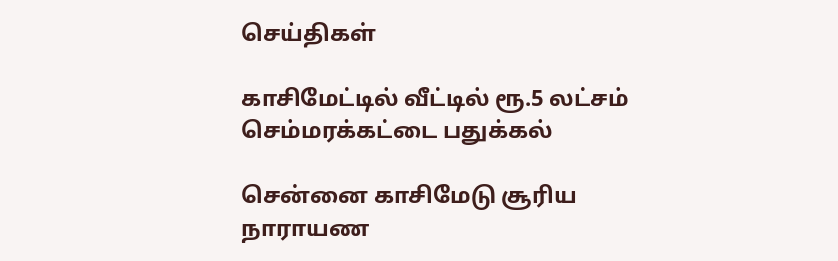செய்திகள்

காசிமேட்டில் வீட்டில் ரூ.5 லட்சம் செம்மரக்கட்டை பதுக்கல்

சென்னை காசிமேடு சூரிய நாராயண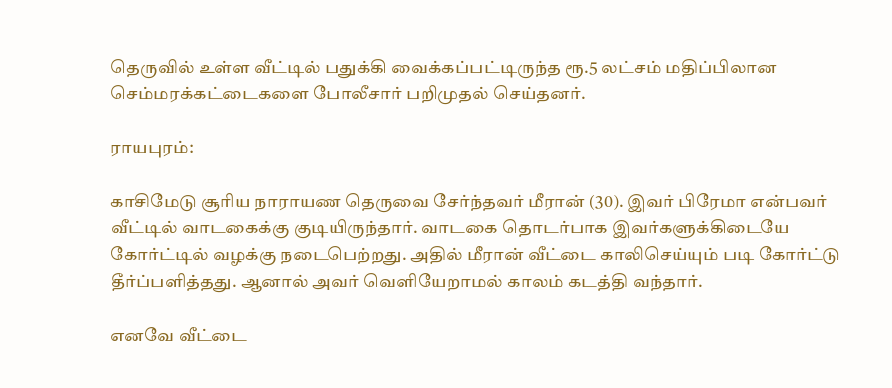தெருவில் உள்ள வீட்டில் பதுக்கி வைக்கப்பட்டிருந்த ரூ.5 லட்சம் மதிப்பிலான செம்மரக்கட்டைகளை போலீசார் பறிமுதல் செய்தனர்.

ராயபுரம்:

காசிமேடு சூரிய நாராயண தெருவை சேர்ந்தவர் மீரான் (30). இவர் பிரேமா என்பவர் வீட்டில் வாடகைக்கு குடியிருந்தார். வாடகை தொடர்பாக இவர்களுக்கிடையே கோர்ட்டில் வழக்கு நடைபெற்றது. அதில் மீரான் வீட்டை காலிசெய்யும் படி கோர்ட்டு தீர்ப்பளித்தது. ஆனால் அவர் வெளியேறாமல் காலம் கடத்தி வந்தார்.

எனவே வீட்டை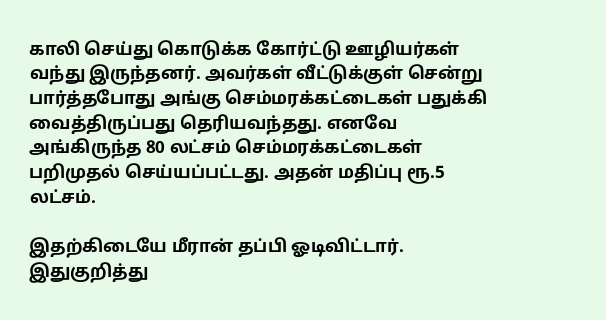காலி செய்து கொடுக்க கோர்ட்டு ஊழியர்கள் வந்து இருந்தனர். அவர்கள் வீட்டுக்குள் சென்று பார்த்தபோது அங்கு செம்மரக்கட்டைகள் பதுக்கி வைத்திருப்பது தெரியவந்தது. எனவே அங்கிருந்த 80 லட்சம் செம்மரக்கட்டைகள் பறிமுதல் செய்யப்பட்டது. அதன் மதிப்பு ரூ.5 லட்சம்.

இதற்கிடையே மீரான் தப்பி ஓடிவிட்டார். இதுகுறித்து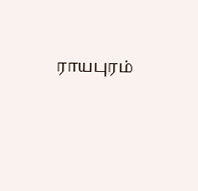ராயபுரம்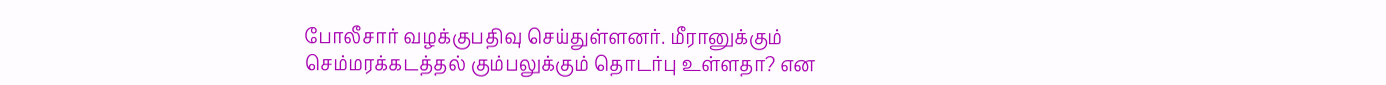போலீசார் வழக்குபதிவு செய்துள்ளனர். மீரானுக்கும் செம்மரக்கடத்தல் கும்பலுக்கும் தொடர்பு உள்ளதா? என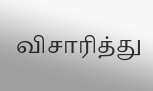விசாரித்து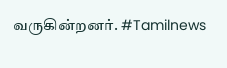வருகின்றனர். #Tamilnews